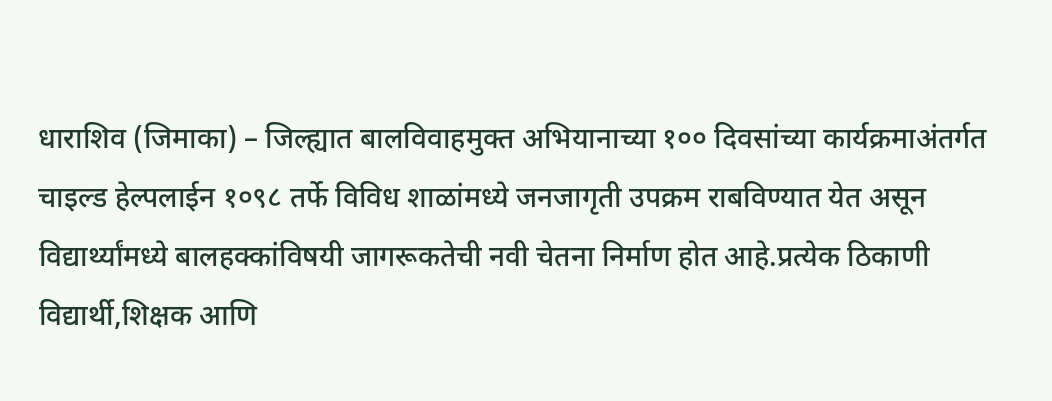धाराशिव (जिमाका) – जिल्ह्यात बालविवाहमुक्त अभियानाच्या १०० दिवसांच्या कार्यक्रमाअंतर्गत चाइल्ड हेल्पलाईन १०९८ तर्फे विविध शाळांमध्ये जनजागृती उपक्रम राबविण्यात येत असून विद्यार्थ्यांमध्ये बालहक्कांविषयी जागरूकतेची नवी चेतना निर्माण होत आहे.प्रत्येक ठिकाणी विद्यार्थी,शिक्षक आणि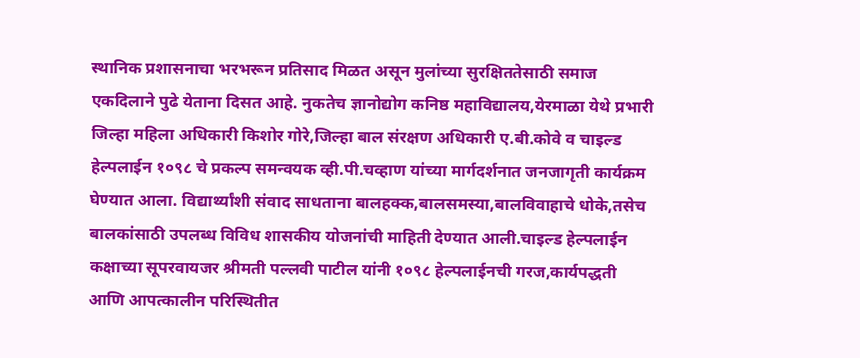स्थानिक प्रशासनाचा भरभरून प्रतिसाद मिळत असून मुलांच्या सुरक्षिततेसाठी समाज एकदिलाने पुढे येताना दिसत आहे. नुकतेच ज्ञानोद्योग कनिष्ठ महाविद्यालय,येरमाळा येथे प्रभारी जिल्हा महिला अधिकारी किशोर गोरे,जिल्हा बाल संरक्षण अधिकारी ए.बी.कोवे व चाइल्ड हेल्पलाईन १०९८ चे प्रकल्प समन्वयक व्ही.पी.चव्हाण यांच्या मार्गदर्शनात जनजागृती कार्यक्रम घेण्यात आला. विद्यार्थ्यांशी संवाद साधताना बालहक्क,बालसमस्या,बालविवाहाचे धोके,तसेच बालकांसाठी उपलब्ध विविध शासकीय योजनांची माहिती देण्यात आली.चाइल्ड हेल्पलाईन कक्षाच्या सूपरवायजर श्रीमती पल्लवी पाटील यांनी १०९८ हेल्पलाईनची गरज,कार्यपद्धती आणि आपत्कालीन परिस्थितीत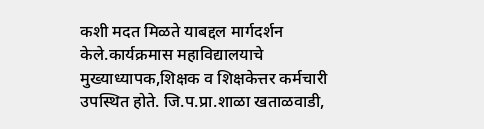कशी मदत मिळते याबद्दल मार्गदर्शन केले.कार्यक्रमास महाविद्यालयाचे मुख्याध्यापक,शिक्षक व शिक्षकेत्तर कर्मचारी उपस्थित होते. जि.प.प्रा.शाळा खताळवाडी,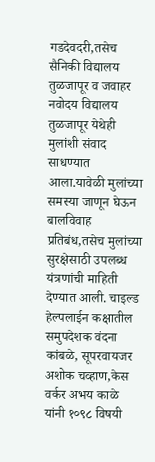गडदेवदरी,तसेच सैनिकी विद्यालय तुळजापूर व जवाहर नवोदय विद्यालय तुळजापूर येथेही मुलांशी संवाद साधण्यात आला.यावेळी मुलांच्या समस्या जाणून घेऊन बालविवाह प्रतिबंध,तसेच मुलांच्या सुरक्षेसाठी उपलब्ध यंत्रणांची माहिती देण्यात आली. चाइल्ड हेल्पलाईन कक्षातील समुपदेशक वंदना कांबळे, सूपरवायजर अशोक चव्हाण,केस वर्कर अभय काळे यांनी १०९८ विषयी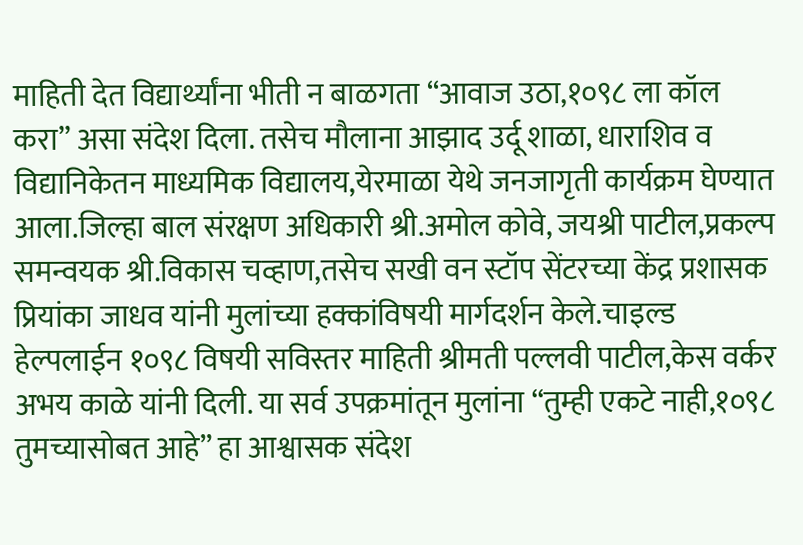माहिती देत विद्यार्थ्यांना भीती न बाळगता “आवाज उठा,१०९८ ला कॉल करा” असा संदेश दिला. तसेच मौलाना आझाद उर्दू शाळा, धाराशिव व विद्यानिकेतन माध्यमिक विद्यालय,येरमाळा येथे जनजागृती कार्यक्रम घेण्यात आला.जिल्हा बाल संरक्षण अधिकारी श्री.अमोल कोवे, जयश्री पाटील,प्रकल्प समन्वयक श्री.विकास चव्हाण,तसेच सखी वन स्टॉप सेंटरच्या केंद्र प्रशासक प्रियांका जाधव यांनी मुलांच्या हक्कांविषयी मार्गदर्शन केले.चाइल्ड हेल्पलाईन १०९८ विषयी सविस्तर माहिती श्रीमती पल्लवी पाटील,केस वर्कर अभय काळे यांनी दिली. या सर्व उपक्रमांतून मुलांना “तुम्ही एकटे नाही,१०९८ तुमच्यासोबत आहे” हा आश्वासक संदेश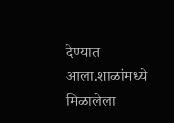देण्यात आला.शाळांमध्ये मिळालेला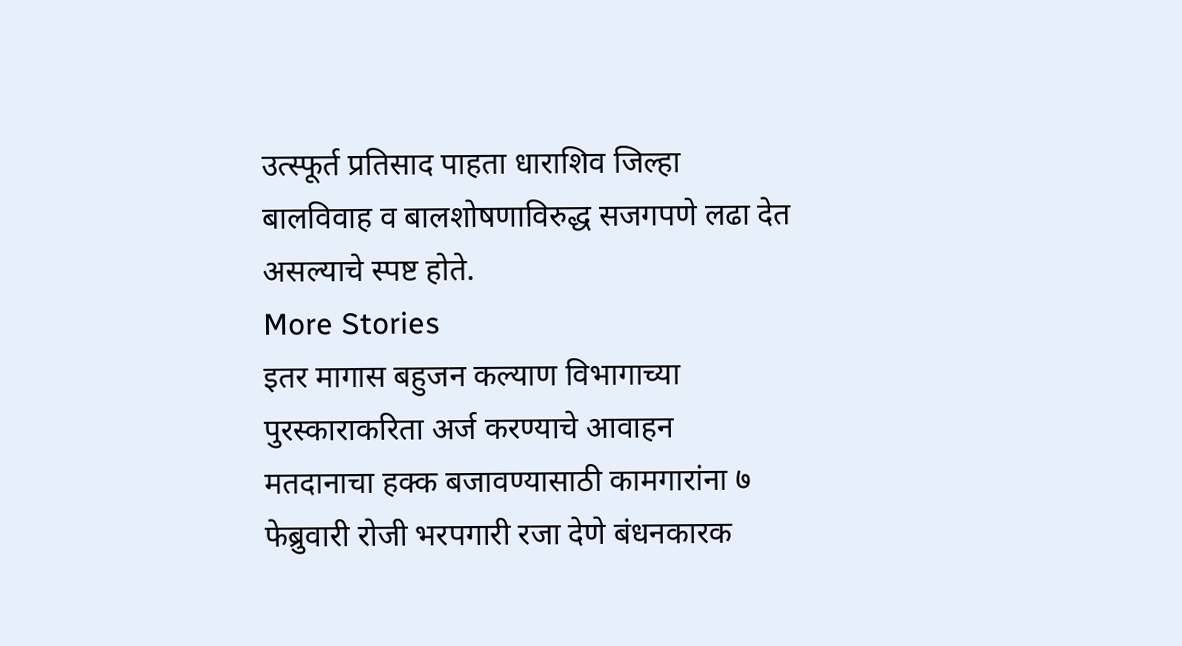उत्स्फूर्त प्रतिसाद पाहता धाराशिव जिल्हा बालविवाह व बालशोषणाविरुद्ध सजगपणे लढा देत असल्याचे स्पष्ट होते.
More Stories
इतर मागास बहुजन कल्याण विभागाच्या पुरस्काराकरिता अर्ज करण्याचे आवाहन
मतदानाचा हक्क बजावण्यासाठी कामगारांना ७ फेब्रुवारी रोजी भरपगारी रजा देणे बंधनकारक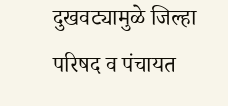दुखवट्यामुळे जिल्हा परिषद व पंचायत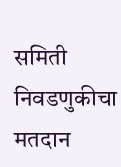समिती निवडणुकीचा मतदान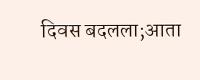दिवस बदलला;आता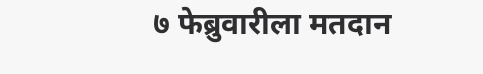७ फेब्रुवारीला मतदान